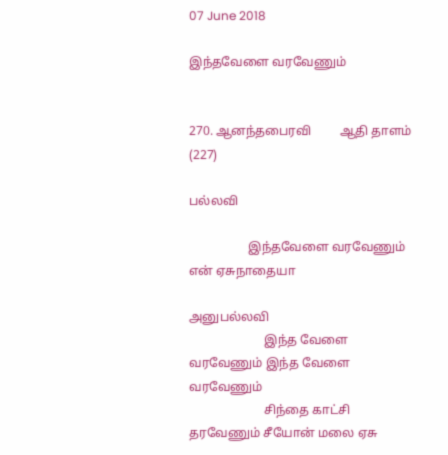07 June 2018

இந்தவேளை வரவேணும்


270. ஆனந்தபைரவி         ஆதி தாளம் (227)

பல்லவி

                   இந்தவேளை வரவேணும் என் ஏசுநாதையா

அனுபல்லவி
                        இந்த வேளை வரவேணும் இந்த வேளை வரவேணும்
                        சிந்தை காட்சி தரவேணும் சீயோன் மலை ஏசு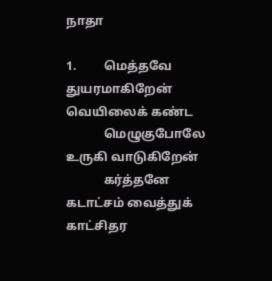நாதா

1.         மெத்தவே துயரமாகிறேன் வெயிலைக் கண்ட
            மெழுகுபோலே உருகி வாடுகிறேன்
            கர்த்தனே கடாட்சம் வைத்துக் காட்சிதர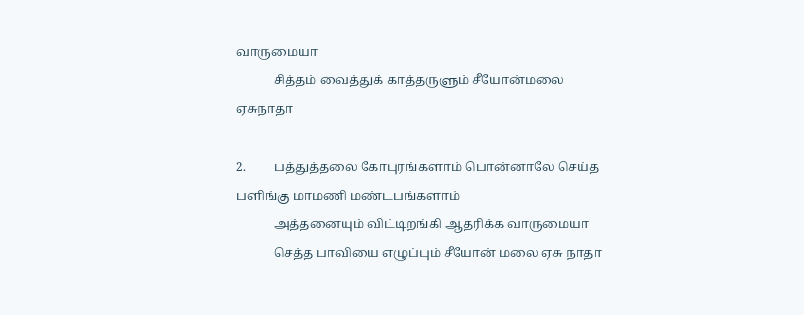வாருமையா
            சித்தம் வைத்துக் காத்தருளும் சீயோன்மலை ஏசுநாதா

2.         பத்துத்தலை கோபுரங்களாம் பொன்னாலே செய்த பளிங்கு மாமணி மண்டபங்களாம்
            அத்தனையும் விட்டிறங்கி ஆதரிக்க வாருமையா
            செத்த பாவியை எழுப்பும் சீயோன் மலை ஏசு நாதா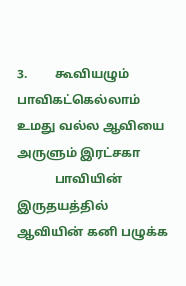3.         கூவியழும் பாவிகட்கெல்லாம் உமது வல்ல ஆவியை அருளும் இரட்சகா
            பாவியின் இருதயத்தில் ஆவியின் கனி பழுக்க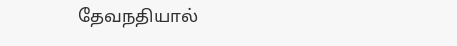தேவநதியால்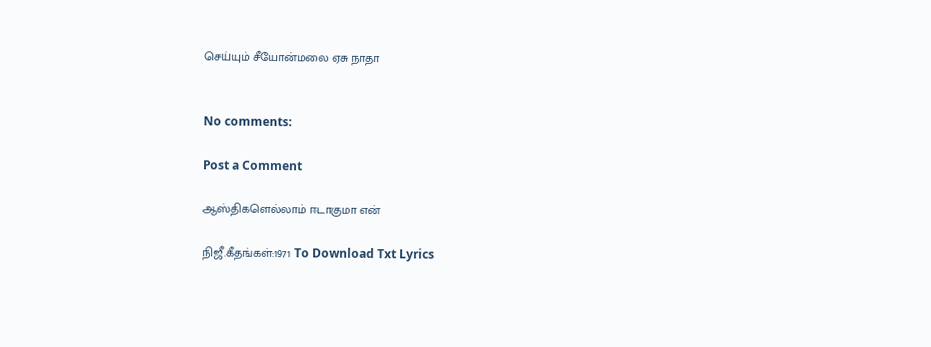செய்யும் சீயோன்மலை ஏசு நாதா


No comments:

Post a Comment

ஆஸ்திகளெல்லாம் ஈடாகுமா என்

நிஜீ.கீதங்கள்:1971 To Download Txt Lyrics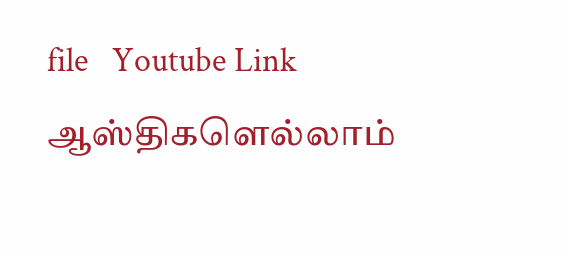file   Youtube Link                      ஆஸ்திகளெல்லாம்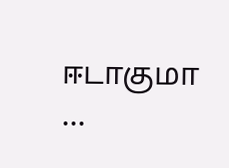ஈடாகுமா    ...